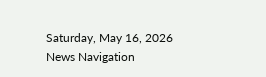Saturday, May 16, 2026
News Navigation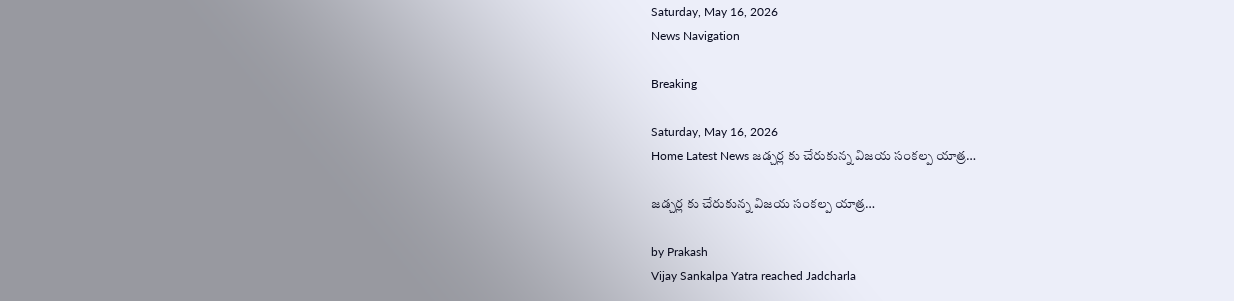Saturday, May 16, 2026
News Navigation

Breaking

Saturday, May 16, 2026
Home Latest News జడ్చర్ల కు చేరుకున్న విజయ సంకల్ప యాత్ర…

జడ్చర్ల కు చేరుకున్న విజయ సంకల్ప యాత్ర…

by Prakash
Vijay Sankalpa Yatra reached Jadcharla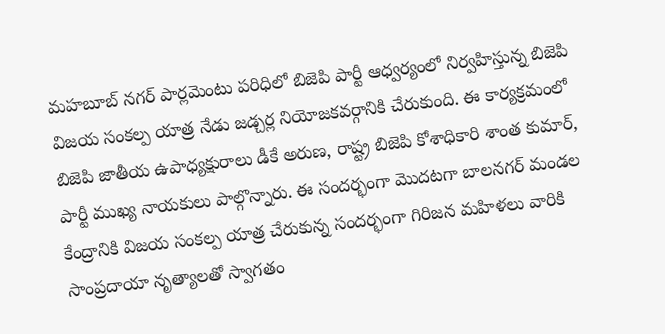మహబూబ్ నగర్ పార్లమెంటు పరిధిలో బిజెపి పార్టీ ఆధ్వర్యంలో నిర్వహిస్తున్న బిజెపి విజయ సంకల్ప యాత్ర నేడు జడ్చర్ల నియోజకవర్గానికి చేరుకుంది. ఈ కార్యక్రమంలో బిజెపి జాతీయ ఉపాధ్యక్షురాలు డీకే అరుణ, రాష్ట్ర బిజెపి కోశాధికారి శాంత కుమార్, పార్టీ ముఖ్య నాయకులు పాల్గొన్నారు. ఈ సందర్భంగా మొదటగా బాలనగర్ మండల కేంద్రానికి విజయ సంకల్ప యాత్ర చేరుకున్న సందర్భంగా గిరిజన మహిళలు వారికి సాంప్రదాయా నృత్యాలతో స్వాగతం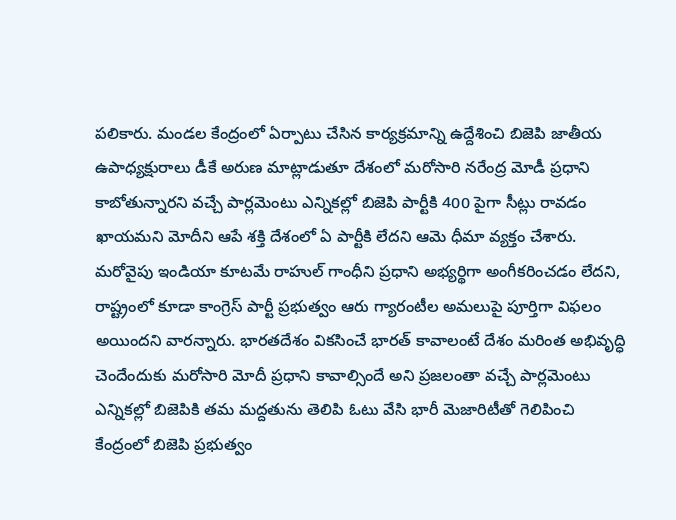పలికారు. మండల కేంద్రంలో ఏర్పాటు చేసిన కార్యక్రమాన్ని ఉద్దేశించి బిజెపి జాతీయ ఉపాధ్యక్షురాలు డీకే అరుణ మాట్లాడుతూ దేశంలో మరోసారి నరేంద్ర మోడీ ప్రధాని కాబోతున్నారని వచ్చే పార్లమెంటు ఎన్నికల్లో బిజెపి పార్టీకి 400 పైగా సీట్లు రావడం ఖాయమని మోదీని ఆపే శక్తి దేశంలో ఏ పార్టీకి లేదని ఆమె ధీమా వ్యక్తం చేశారు. మరోవైపు ఇండియా కూటమే రాహుల్ గాంధీని ప్రధాని అభ్యర్థిగా అంగీకరించడం లేదని, రాష్ట్రంలో కూడా కాంగ్రెస్ పార్టీ ప్రభుత్వం ఆరు గ్యారంటీల అమలుపై పూర్తిగా విఫలం అయిందని వారన్నారు. భారతదేశం వికసించే భారత్ కావాలంటే దేశం మరింత అభివృద్ధి చెందేందుకు మరోసారి మోదీ ప్రధాని కావాల్సిందే అని ప్రజలంతా వచ్చే పార్లమెంటు ఎన్నికల్లో బిజెపికి తమ మద్దతును తెలిపి ఓటు వేసి భారీ మెజారిటీతో గెలిపించి కేంద్రంలో బిజెపి ప్రభుత్వం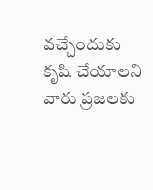వచ్చేందుకు కృషి చేయాలని వారు ప్రజలకు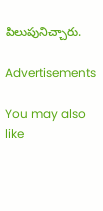పిలుపునిచ్చారు.

Advertisements

You may also like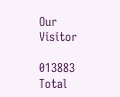Our Visitor

013883
Total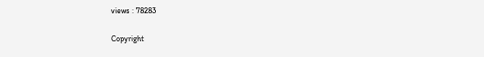views : 78283

Copyright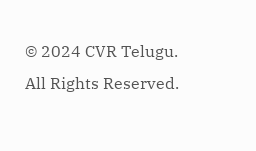© 2024 CVR Telugu. All Rights Reserved.